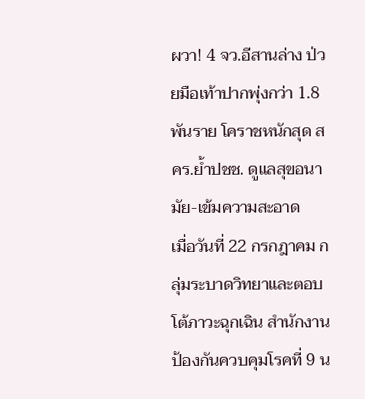ผวา! 4 จว.อีสานล่าง ป่วยมือเท้าปากพุ่งกว่า 1.8 พันราย โคราชหนักสุด สคร.ย้ำปชช. ดูแลสุขอนามัย-เข้มความสะอาด
เมื่อวันที่ 22 กรกฎาคม กลุ่มระบาดวิทยาและตอบโต้ภาวะฉุกเฉิน สำนักงานป้องกันควบคุมโรคที่ 9 น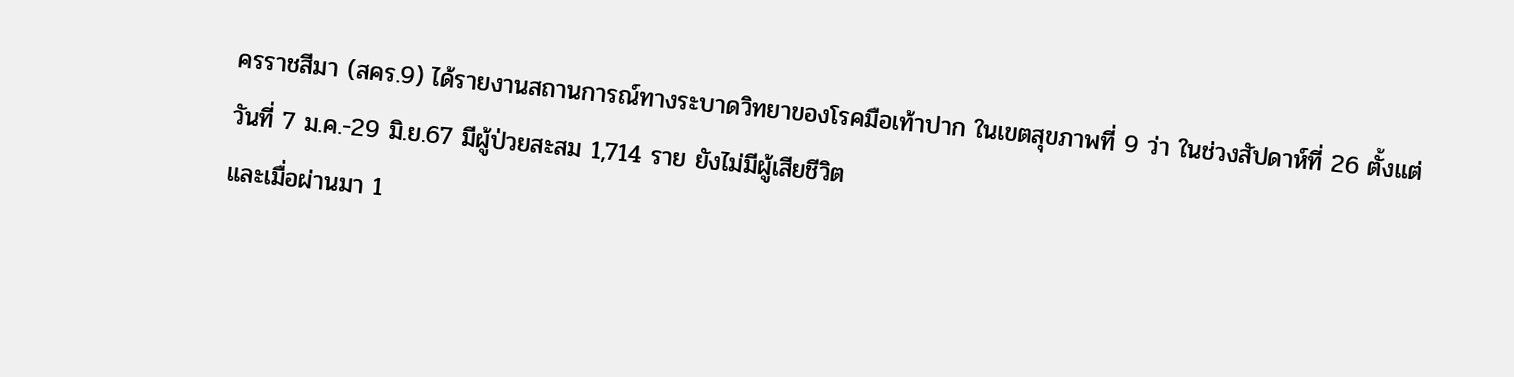ครราชสีมา (สคร.9) ได้รายงานสถานการณ์ทางระบาดวิทยาของโรคมือเท้าปาก ในเขตสุขภาพที่ 9 ว่า ในช่วงสัปดาห์ที่ 26 ตั้งแต่วันที่ 7 ม.ค.-29 มิ.ย.67 มีผู้ป่วยสะสม 1,714 ราย ยังไม่มีผู้เสียชีวิต
และเมื่อผ่านมา 1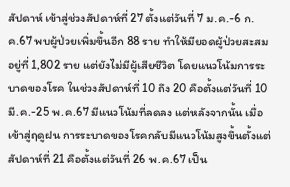สัปดาห์ เข้าสู่ช่วงสัปดาห์ที่ 27 ตั้งแต่วันที่ 7 ม.ค.-6 ก.ค.67 พบผู้ป่วยเพิ่มขึ้นอีก 88 ราย ทำให้มียอดผู้ป่วยสะสมอยู่ที่ 1,802 ราย แต่ยังไม่มีผู้เสียชีวิต โดยแนวโน้มการระบาดของโรค ในช่วงสัปดาห์ที่ 10 ถึง 20 คือตั้งแต่วันที่ 10 มี.ค.-25 พ.ค.67 มีแนวโน้มที่ลดลง แต่หลังจากนั้น เมื่อเข้าสู่ฤดูฝน การระบาดของโรคกลับมีแนวโน้มสูงขึ้นตั้งแต่สัปดาห์ที่ 21 คือตั้งแต่วันที่ 26 พ.ค.67 เป็น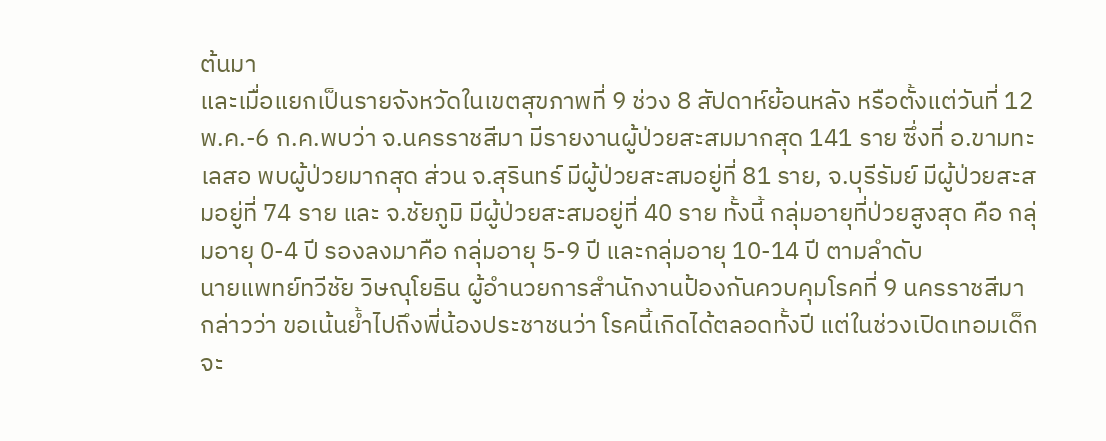ต้นมา
และเมื่อแยกเป็นรายจังหวัดในเขตสุขภาพที่ 9 ช่วง 8 สัปดาห์ย้อนหลัง หรือตั้งแต่วันที่ 12 พ.ค.-6 ก.ค.พบว่า จ.นครราชสีมา มีรายงานผู้ป่วยสะสมมากสุด 141 ราย ซึ่งที่ อ.ขามทะเลสอ พบผู้ป่วยมากสุด ส่วน จ.สุรินทร์ มีผู้ป่วยสะสมอยู่ที่ 81 ราย, จ.บุรีรัมย์ มีผู้ป่วยสะสมอยู่ที่ 74 ราย และ จ.ชัยภูมิ มีผู้ป่วยสะสมอยู่ที่ 40 ราย ทั้งนี้ กลุ่มอายุที่ป่วยสูงสุด คือ กลุ่มอายุ 0-4 ปี รองลงมาคือ กลุ่มอายุ 5-9 ปี และกลุ่มอายุ 10-14 ปี ตามลำดับ
นายแพทย์ทวีชัย วิษณุโยธิน ผู้อำนวยการสำนักงานป้องกันควบคุมโรคที่ 9 นครราชสีมา กล่าวว่า ขอเน้นย้ำไปถึงพี่น้องประชาชนว่า โรคนี้เกิดได้ตลอดทั้งปี แต่ในช่วงเปิดเทอมเด็กจะ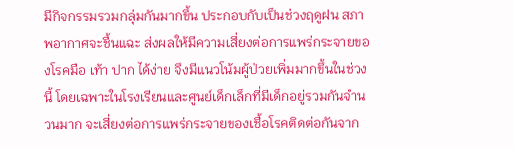มีกิจกรรมรวมกลุ่มกันมากขึ้น ประกอบกับเป็นช่วงฤดูฝน สภาพอากาศจะชื้นแฉะ ส่งผลให้มีความเสี่ยงต่อการแพร่กระจายของโรคมือ เท้า ปาก ได้ง่าย จึงมีแนวโน้มผู้ป่วยเพิ่มมากขึ้นในช่วงนี้ โดยเฉพาะในโรงเรียนและศูนย์เด็กเล็กที่มีเด็กอยู่รวมกันจำนวนมาก จะเสี่ยงต่อการแพร่กระจายของเชื้อโรคติดต่อกันจาก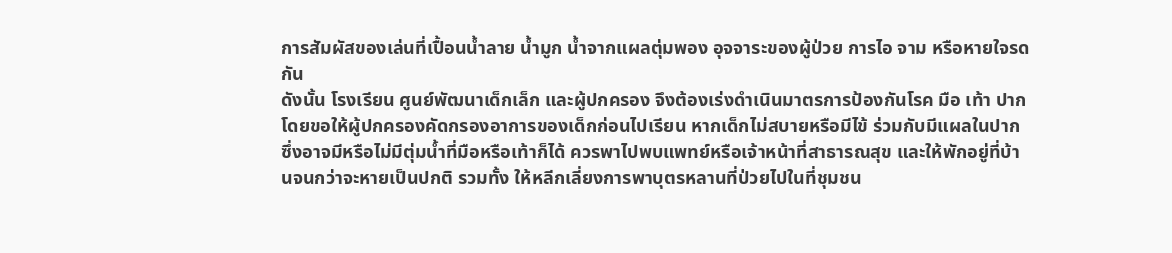การสัมผัสของเล่นที่เปื้อนน้ำลาย น้ำมูก น้ำจากแผลตุ่มพอง อุจจาระของผู้ป่วย การไอ จาม หรือหายใจรดกัน
ดังนั้น โรงเรียน ศูนย์พัฒนาเด็กเล็ก และผู้ปกครอง จึงต้องเร่งดำเนินมาตรการป้องกันโรค มือ เท้า ปาก โดยขอให้ผู้ปกครองคัดกรองอาการของเด็กก่อนไปเรียน หากเด็กไม่สบายหรือมีไข้ ร่วมกับมีแผลในปาก ซึ่งอาจมีหรือไม่มีตุ่มน้ำที่มือหรือเท้าก็ได้ ควรพาไปพบแพทย์หรือเจ้าหน้าที่สาธารณสุข และให้พักอยู่ที่บ้านจนกว่าจะหายเป็นปกติ รวมทั้ง ให้หลีกเลี่ยงการพาบุตรหลานที่ป่วยไปในที่ชุมชน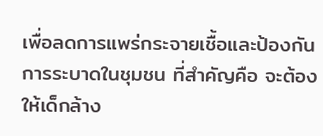เพื่อลดการแพร่กระจายเชื้อและป้องกันการระบาดในชุมชน ที่สำคัญคือ จะต้องให้เด็กล้าง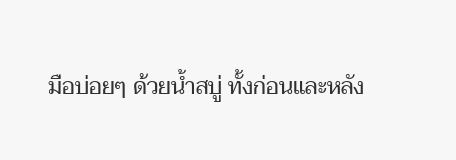มือบ่อยๆ ด้วยน้ำสบู่ ทั้งก่อนและหลัง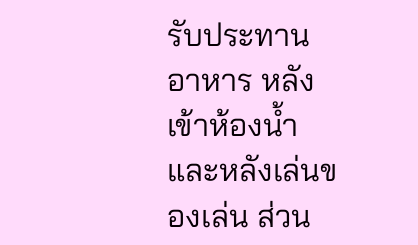รับประทานอาหาร หลังเข้าห้องน้ำ และหลังเล่นของเล่น ส่วน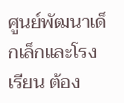ศูนย์พัฒนาเด็กเล็กและโรงเรียน ต้อง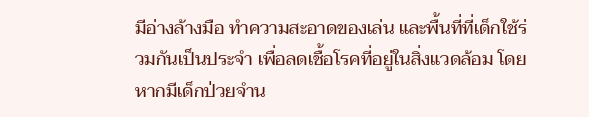มีอ่างล้างมือ ทำความสะอาดของเล่น และพื้นที่ที่เด็กใช้ร่วมกันเป็นประจำ เพื่อลดเชื้อโรคที่อยู่ในสิ่งแวดล้อม โดยหากมีเด็กป่วยจำน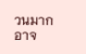วนมาก อาจ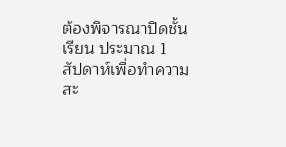ต้องพิจารณาปิดชั้นเรียน ประมาณ 1 สัปดาห์เพื่อทำความสะ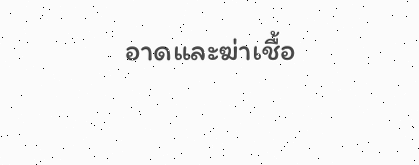อาดและฆ่าเชื้อ